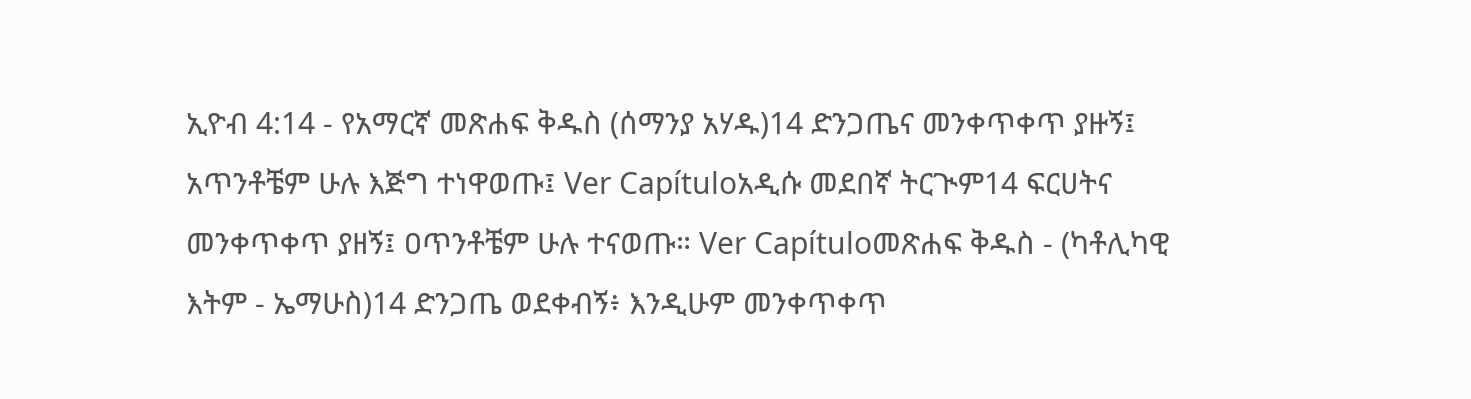ኢዮብ 4:14 - የአማርኛ መጽሐፍ ቅዱስ (ሰማንያ አሃዱ)14 ድንጋጤና መንቀጥቀጥ ያዙኝ፤ አጥንቶቼም ሁሉ እጅግ ተነዋወጡ፤ Ver Capítuloአዲሱ መደበኛ ትርጒም14 ፍርሀትና መንቀጥቀጥ ያዘኝ፤ ዐጥንቶቼም ሁሉ ተናወጡ። Ver Capítuloመጽሐፍ ቅዱስ - (ካቶሊካዊ እትም - ኤማሁስ)14 ድንጋጤ ወደቀብኝ፥ እንዲሁም መንቀጥቀጥ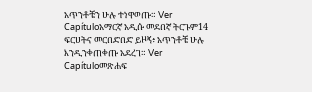አጥንቶቼን ሁሉ ተነዋወጡ። Ver Capítuloአማርኛ አዲሱ መደበኛ ትርጉም14 ፍርሀትና መርበድበድ ይዞኝ፥ አጥንቶቼ ሁሉ እንዲንቀጠቀጡ አደረገ። Ver Capítuloመጽሐፍ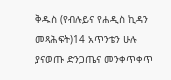ቅዱስ (የብሉይና የሐዲስ ኪዳን መጻሕፍት)14 አጥንቴን ሁሉ ያናወጡ ድንጋጤና መንቀጥቀጥ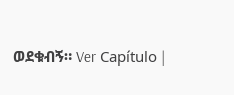ወደቁብኝ። Ver Capítulo |